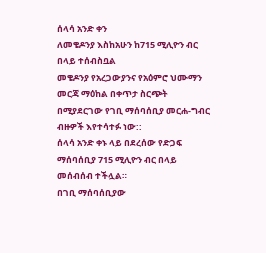ሰላሳ አንድ ቀን
ለመቄዶንያ እስከአሁን ከ715 ሚሊዮን ብር በላይ ተሰብስቧል
መቄዶንያ የአረጋውያንና የአዕምሮ ህሙማን መርጃ ማዕከል በቀጥታ ስርጭት በሚያደርገው የገቢ ማሰባሰቢያ መርሐ-ግብር ብዙዎች እየተሳተፉ ነው::
ሰላሳ አንድ ቀኑ ላይ በደረሰው የድጋፍ ማሰባሰቢያ 715 ሚሊዮን ብር በላይ መሰብሰብ ተችሏል።
በገቢ ማሰባሰቢያው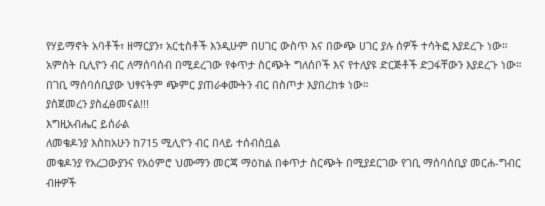የሃይማኖት አባቶች፣ ዘማርያን፣ አርቲስቶች እንዲሁም በሀገር ውስጥ እና በውጭ ሀገር ያሉ ሰዎች ተሳትፎ እያደረጉ ነው።
አምስት ቢሊዮን ብር ለማሰባሰብ በሚደረገው የቀጥታ ስርጭት ግለሰቦች እና የተለያዩ ድርጅቶች ድጋፋቸውን እያደረጉ ነው።
በገቢ ማሰባሰቢያው ህፃናትም ጭምር ያጠራቀሙትን ብር በስጦታ እያበረከቱ ነው።
ያስጀመረን ያስፈፅመናል!!!
እግዚአብሔር ይሰራል
ለመቄዶንያ እስከአሁን ከ715 ሚሊዮን ብር በላይ ተሰብስቧል
መቄዶንያ የአረጋውያንና የአዕምሮ ህሙማን መርጃ ማዕከል በቀጥታ ስርጭት በሚያደርገው የገቢ ማሰባሰቢያ መርሐ-ግብር ብዙዎች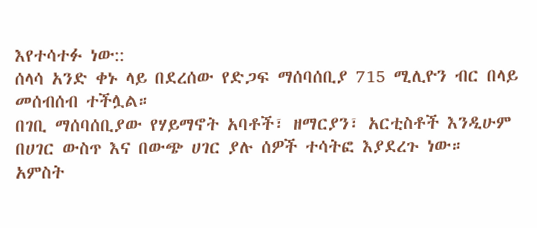እየተሳተፉ ነው::
ሰላሳ አንድ ቀኑ ላይ በደረሰው የድጋፍ ማሰባሰቢያ 715 ሚሊዮን ብር በላይ መሰብሰብ ተችሏል።
በገቢ ማሰባሰቢያው የሃይማኖት አባቶች፣ ዘማርያን፣ አርቲስቶች እንዲሁም በሀገር ውስጥ እና በውጭ ሀገር ያሉ ሰዎች ተሳትፎ እያደረጉ ነው።
አምስት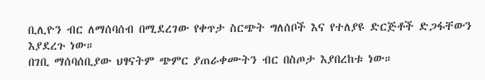ቢሊዮን ብር ለማሰባሰብ በሚደረገው የቀጥታ ስርጭት ግለሰቦች እና የተለያዩ ድርጅቶች ድጋፋቸውን እያደረጉ ነው።
በገቢ ማሰባሰቢያው ህፃናትም ጭምር ያጠራቀሙትን ብር በስጦታ እያበረከቱ ነው።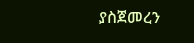ያስጀመረን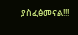ያስፈፅመናል!!!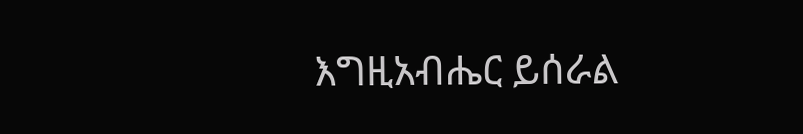እግዚአብሔር ይሰራል